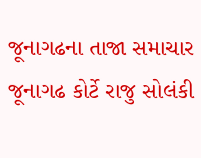જૂનાગઢના તાજા સમાચાર
જૂનાગઢ કોર્ટે રાજુ સોલંકી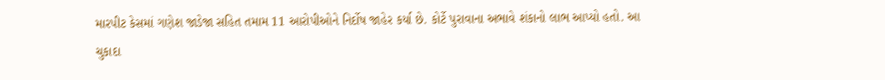મારપીટ કેસમાં ગણેશ જાડેજા સહિત તમામ 11 આરોપીઓને નિર્દોષ જાહેર કર્યા છે. કોર્ટે પુરાવાના અભાવે શંકાનો લાભ આપ્યો હતો. આ ચુકાદા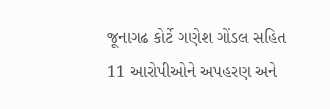જૂનાગઢ કોર્ટે ગણેશ ગોંડલ સહિત 11 આરોપીઓને અપહરણ અને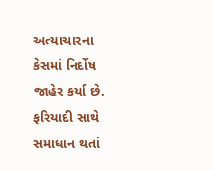અત્યાચારના કેસમાં નિર્દોષ જાહેર કર્યા છે. ફરિયાદી સાથે સમાધાન થતાં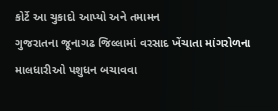કોર્ટે આ ચુકાદો આપ્યો અને તમામન
ગુજરાતના જૂનાગઢ જિલ્લામાં વરસાદ ખેંચાતા માંગરોળના માલધારીઓ પશુધન બચાવવા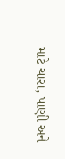માટે ચારા, પાણી અને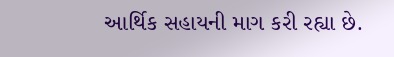આર્થિક સહાયની માગ કરી રહ્યા છે.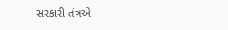સરકારી તંત્રએ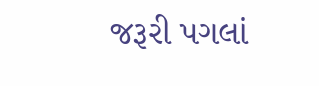જરૂરી પગલાં